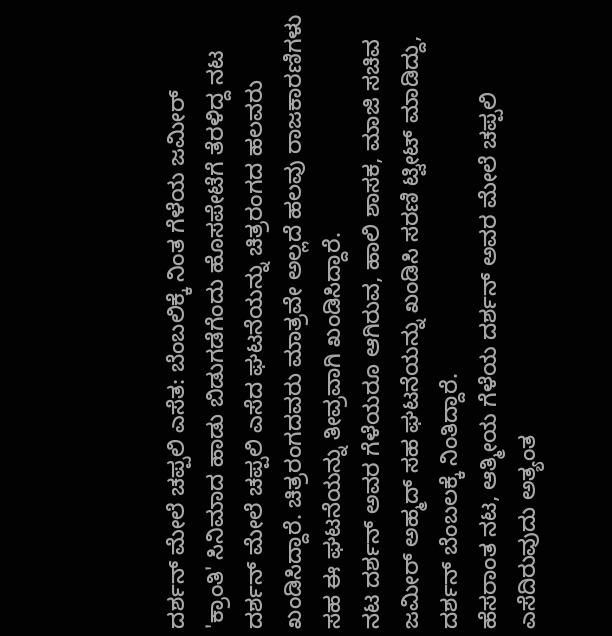ದರ್ಶನ್ ಮೇಲೆ ಚಪ್ಪಲಿ ಎಸೆತ: ಬೆಂಬಲಿಕ್ಕೆ ನಿಂತ ಗೆಳೆಯ ಜಮೀರ್
'ಕ್ರಾಂತಿ' ಸಿನಿಮಾದ ಹಾಡು ಬಿಡುಗಡೆಗೆಂದು ಹೊಸಪೇಟೆಗೆ ತೆರಳಿದ್ದ ನಟ ದರ್ಶನ್ ಮೇಲೆ ಚಪ್ಪಲಿ ಎಸೆದ ಘಟನೆಯನ್ನು ಚಿತ್ರರಂಗದ ಹಲವರು ಖಂಡಿಸಿದ್ದಾರೆ. ಚಿತ್ರರಂಗದವರು ಮಾತ್ರವೇ ಅಲ್ಲದೆ ಹಲವು ರಾಜಕಾರಣಿಗಳು ಸಹ ಈ ಘಟನೆಯನ್ನು ತೀವ್ರವಾಗಿ ಖಂಡಿಸಿದ್ದಾರೆ.
ನಟ ದರ್ಶನ್ ಅವರ ಗೆಳೆಯರೂ ಆಗಿರುವ, ಹಾಲಿ ಶಾಸಕ, ಮಾಜಿ ಸಚಿವ ಜಮೀರ್ ಅಹ್ಮದ್ ಸಹ ಘಟನೆಯನ್ನು ಖಂಡಿಸಿ ಸರಣಿ ಟ್ವೀಟ್ ಮಾಡಿದ್ದು, ದರ್ಶನ್ ಬೆಂಬಲಕ್ಕೆ ನಿಂತಿದ್ದಾರೆ.
ಹೆಸರಾಂತ ನಟ, ಆತ್ಮೀಯ ಗೆಳೆಯ ದರ್ಶನ್ ಅವರ ಮೇಲೆ ಚಪ್ಪಲಿ ಎಸೆದಿರುವುದು ಅತ್ಯಂತ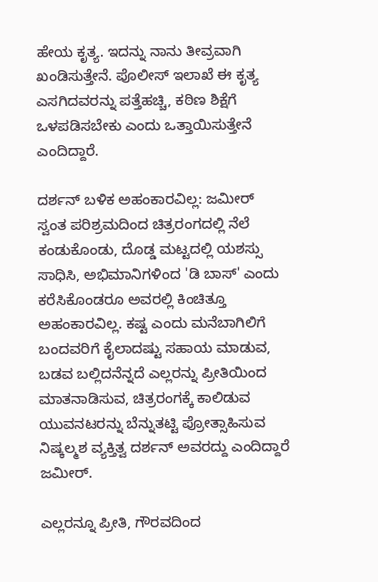ಹೇಯ ಕೃತ್ಯ. ಇದನ್ನು ನಾನು ತೀವ್ರವಾಗಿ ಖಂಡಿಸುತ್ತೇನೆ. ಪೊಲೀಸ್ ಇಲಾಖೆ ಈ ಕೃತ್ಯ ಎಸಗಿದವರನ್ನು ಪತ್ತೆಹಚ್ಚಿ, ಕಠಿಣ ಶಿಕ್ಷೆಗೆ ಒಳಪಡಿಸಬೇಕು ಎಂದು ಒತ್ತಾಯಿಸುತ್ತೇನೆ ಎಂದಿದ್ದಾರೆ.

ದರ್ಶನ್ ಬಳಿಕ ಅಹಂಕಾರವಿಲ್ಲ: ಜಮೀರ್
ಸ್ವಂತ ಪರಿಶ್ರಮದಿಂದ ಚಿತ್ರರಂಗದಲ್ಲಿ ನೆಲೆ ಕಂಡುಕೊಂಡು, ದೊಡ್ಡ ಮಟ್ಟದಲ್ಲಿ ಯಶಸ್ಸು ಸಾಧಿಸಿ, ಅಭಿಮಾನಿಗಳಿಂದ 'ಡಿ ಬಾಸ್' ಎಂದು ಕರೆಸಿಕೊಂಡರೂ ಅವರಲ್ಲಿ ಕಿಂಚಿತ್ತೂ ಅಹಂಕಾರವಿಲ್ಲ. ಕಷ್ಟ ಎಂದು ಮನೆಬಾಗಿಲಿಗೆ ಬಂದವರಿಗೆ ಕೈಲಾದಷ್ಟು ಸಹಾಯ ಮಾಡುವ, ಬಡವ ಬಲ್ಲಿದನೆನ್ನದೆ ಎಲ್ಲರನ್ನು ಪ್ರೀತಿಯಿಂದ ಮಾತನಾಡಿಸುವ, ಚಿತ್ರರಂಗಕ್ಕೆ ಕಾಲಿಡುವ ಯುವನಟರನ್ನು ಬೆನ್ನುತಟ್ಟಿ ಪ್ರೋತ್ಸಾಹಿಸುವ ನಿಷ್ಕಲ್ಮಶ ವ್ಯಕ್ತಿತ್ವ ದರ್ಶನ್ ಅವರದ್ದು ಎಂದಿದ್ದಾರೆ ಜಮೀರ್.

ಎಲ್ಲರನ್ನೂ ಪ್ರೀತಿ, ಗೌರವದಿಂದ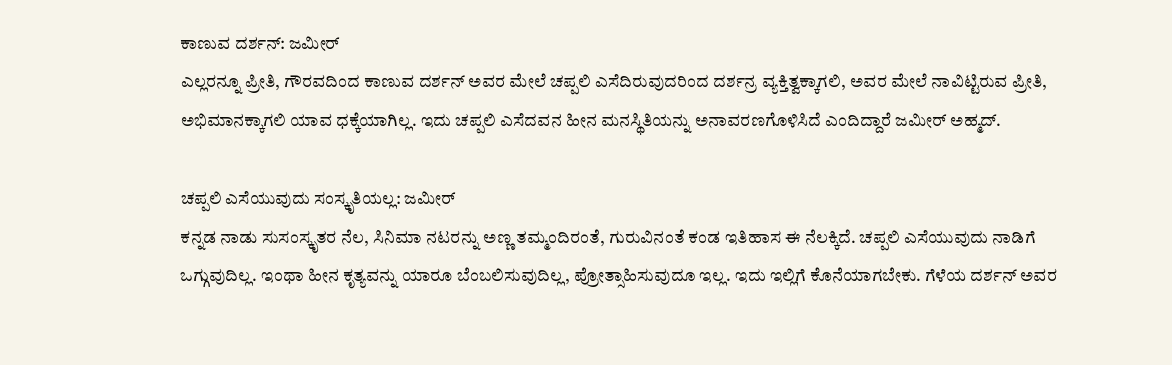ಕಾಣುವ ದರ್ಶನ್: ಜಮೀರ್
ಎಲ್ಲರನ್ನೂ ಪ್ರೀತಿ, ಗೌರವದಿಂದ ಕಾಣುವ ದರ್ಶನ್ ಅವರ ಮೇಲೆ ಚಪ್ಪಲಿ ಎಸೆದಿರುವುದರಿಂದ ದರ್ಶನ್ರ ವ್ಯಕ್ತಿತ್ವಕ್ಕಾಗಲಿ, ಅವರ ಮೇಲೆ ನಾವಿಟ್ಟಿರುವ ಪ್ರೀತಿ, ಅಭಿಮಾನಕ್ಕಾಗಲಿ ಯಾವ ಧಕ್ಕೆಯಾಗಿಲ್ಲ. ಇದು ಚಪ್ಪಲಿ ಎಸೆದವನ ಹೀನ ಮನಸ್ಥಿತಿಯನ್ನು ಅನಾವರಣಗೊಳಿಸಿದೆ ಎಂದಿದ್ದಾರೆ ಜಮೀರ್ ಅಹ್ಮದ್.

ಚಪ್ಪಲಿ ಎಸೆಯುವುದು ಸಂಸ್ಕೃತಿಯಲ್ಲ: ಜಮೀರ್
ಕನ್ನಡ ನಾಡು ಸುಸಂಸ್ಕೃತರ ನೆಲ, ಸಿನಿಮಾ ನಟರನ್ನು ಅಣ್ಣ ತಮ್ಮಂದಿರಂತೆ, ಗುರುವಿನಂತೆ ಕಂಡ ಇತಿಹಾಸ ಈ ನೆಲಕ್ಕಿದೆ. ಚಪ್ಪಲಿ ಎಸೆಯುವುದು ನಾಡಿಗೆ ಒಗ್ಗುವುದಿಲ್ಲ. ಇಂಥಾ ಹೀನ ಕೃತ್ಯವನ್ನು ಯಾರೂ ಬೆಂಬಲಿಸುವುದಿಲ್ಲ, ಪ್ರೋತ್ಸಾಹಿಸುವುದೂ ಇಲ್ಲ. ಇದು ಇಲ್ಲಿಗೆ ಕೊನೆಯಾಗಬೇಕು. ಗೆಳೆಯ ದರ್ಶನ್ ಅವರ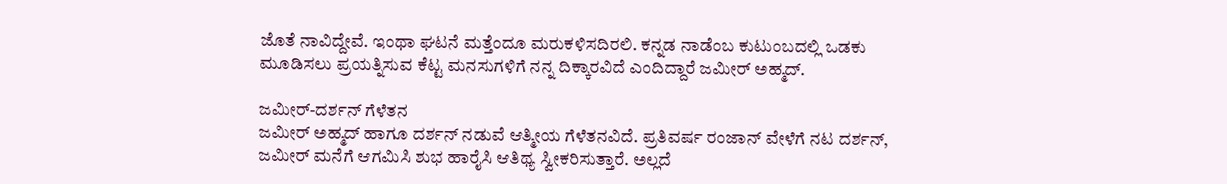ಜೊತೆ ನಾವಿದ್ದೇವೆ. ಇಂಥಾ ಘಟನೆ ಮತ್ತೆಂದೂ ಮರುಕಳಿಸದಿರಲಿ. ಕನ್ನಡ ನಾಡೆಂಬ ಕುಟುಂಬದಲ್ಲಿ ಒಡಕು ಮೂಡಿಸಲು ಪ್ರಯತ್ನಿಸುವ ಕೆಟ್ಟ ಮನಸುಗಳಿಗೆ ನನ್ನ ದಿಕ್ಕಾರವಿದೆ ಎಂದಿದ್ದಾರೆ ಜಮೀರ್ ಅಹ್ಮದ್.

ಜಮೀರ್-ದರ್ಶನ್ ಗೆಳೆತನ
ಜಮೀರ್ ಅಹ್ಮದ್ ಹಾಗೂ ದರ್ಶನ್ ನಡುವೆ ಆತ್ಮೀಯ ಗೆಳೆತನವಿದೆ. ಪ್ರತಿವರ್ಷ ರಂಜಾನ್ ವೇಳೆಗೆ ನಟ ದರ್ಶನ್, ಜಮೀರ್ ಮನೆಗೆ ಆಗಮಿಸಿ ಶುಭ ಹಾರೈಸಿ ಆತಿಥ್ಯ ಸ್ವೀಕರಿಸುತ್ತಾರೆ. ಅಲ್ಲದೆ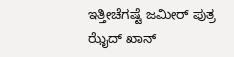ಇತ್ತೀಚೆಗಷ್ಟೆ ಜಮೀರ್ ಪುತ್ರ ಝೈದ್ ಖಾನ್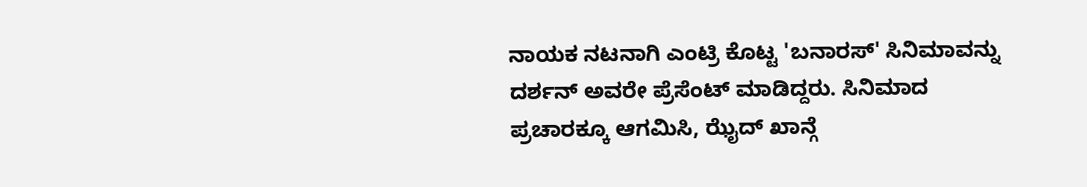ನಾಯಕ ನಟನಾಗಿ ಎಂಟ್ರಿ ಕೊಟ್ಟ 'ಬನಾರಸ್' ಸಿನಿಮಾವನ್ನು ದರ್ಶನ್ ಅವರೇ ಪ್ರೆಸೆಂಟ್ ಮಾಡಿದ್ದರು. ಸಿನಿಮಾದ ಪ್ರಚಾರಕ್ಕೂ ಆಗಮಿಸಿ, ಝೈದ್ ಖಾನ್ಗೆ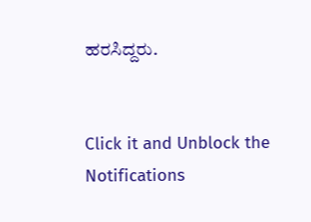ಹರಸಿದ್ದರು.


Click it and Unblock the Notifications